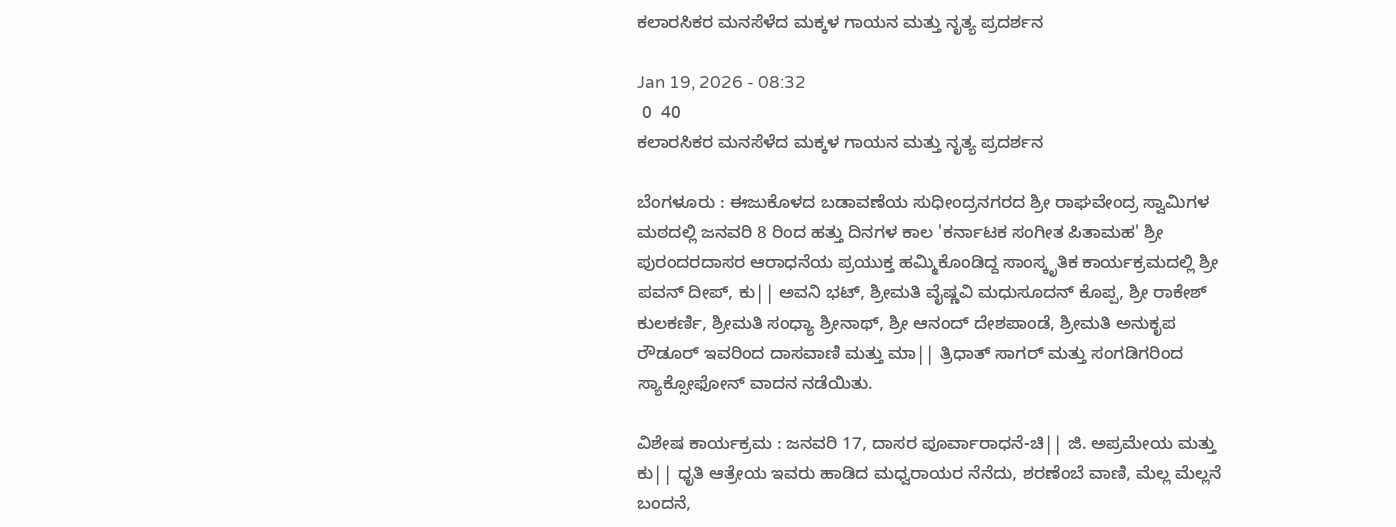ಕಲಾರಸಿಕರ ಮನಸೆಳೆದ ಮಕ್ಕಳ ಗಾಯನ ಮತ್ತು ನೃತ್ಯ ಪ್ರದರ್ಶನ

Jan 19, 2026 - 08:32
 0  40
ಕಲಾರಸಿಕರ ಮನಸೆಳೆದ ಮಕ್ಕಳ ಗಾಯನ ಮತ್ತು ನೃತ್ಯ ಪ್ರದರ್ಶನ

ಬೆಂಗಳೂರು : ಈಜುಕೊಳದ ಬಡಾವಣೆಯ ಸುಧೀಂದ್ರನಗರದ ಶ್ರೀ ರಾಘವೇಂದ್ರ ಸ್ವಾಮಿಗಳ ಮಠದಲ್ಲಿ ಜನವರಿ 8 ರಿಂದ ಹತ್ತು ದಿನಗಳ ಕಾಲ 'ಕರ್ನಾಟಕ ಸಂಗೀತ ಪಿತಾಮಹ' ಶ್ರೀ ಪುರಂದರದಾಸರ ಆರಾಧನೆಯ ಪ್ರಯುಕ್ತ ಹಮ್ಮಿಕೊಂಡಿದ್ದ ಸಾಂಸ್ಕೃತಿಕ ಕಾರ್ಯಕ್ರಮದಲ್ಲಿ ಶ್ರೀ ಪವನ್ ದೀಪ್, ಕು|| ಅವನಿ ಭಟ್, ಶ್ರೀಮತಿ ವೈಷ್ಣವಿ ಮಧುಸೂದನ್ ಕೊಪ್ಪ, ಶ್ರೀ ರಾಕೇಶ್ ಕುಲಕರ್ಣಿ, ಶ್ರೀಮತಿ ಸಂಧ್ಯಾ ಶ್ರೀನಾಥ್, ಶ್ರೀ ಆನಂದ್ ದೇಶಪಾಂಡೆ, ಶ್ರೀಮತಿ ಅನುಕೃಪ ರೌಡೂರ್ ಇವರಿಂದ ದಾಸವಾಣಿ ಮತ್ತು ಮಾ|| ತ್ರಿಧಾತ್ ಸಾಗರ್ ಮತ್ತು ಸಂಗಡಿಗರಿಂದ ಸ್ಯಾಕ್ಸೋಫೋನ್ ವಾದನ ನಡೆಯಿತು.

ವಿಶೇಷ ಕಾರ್ಯಕ್ರಮ : ಜನವರಿ 17, ದಾಸರ ಪೂರ್ವಾರಾಧನೆ-ಚಿ|| ಜಿ. ಅಪ್ರಮೇಯ ಮತ್ತು ಕು|| ಧೃತಿ ಆತ್ರೇಯ ಇವರು ಹಾಡಿದ ಮಧ್ವರಾಯರ ನೆನೆದು, ಶರಣೆಂಬೆ ವಾಣಿ, ಮೆಲ್ಲ ಮೆಲ್ಲನೆ ಬಂದನೆ,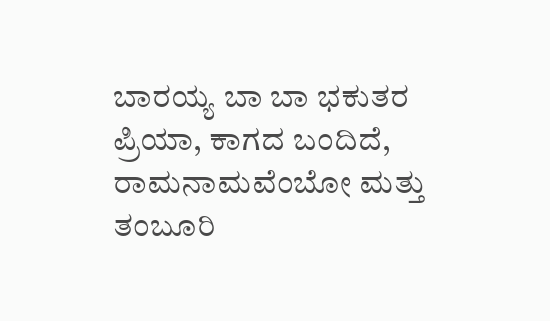ಬಾರಯ್ಯ ಬಾ ಬಾ ಭಕುತರ ಪ್ರಿಯಾ, ಕಾಗದ ಬಂದಿದೆ, ರಾಮನಾಮವೆಂಬೋ ಮತ್ತು ತಂಬೂರಿ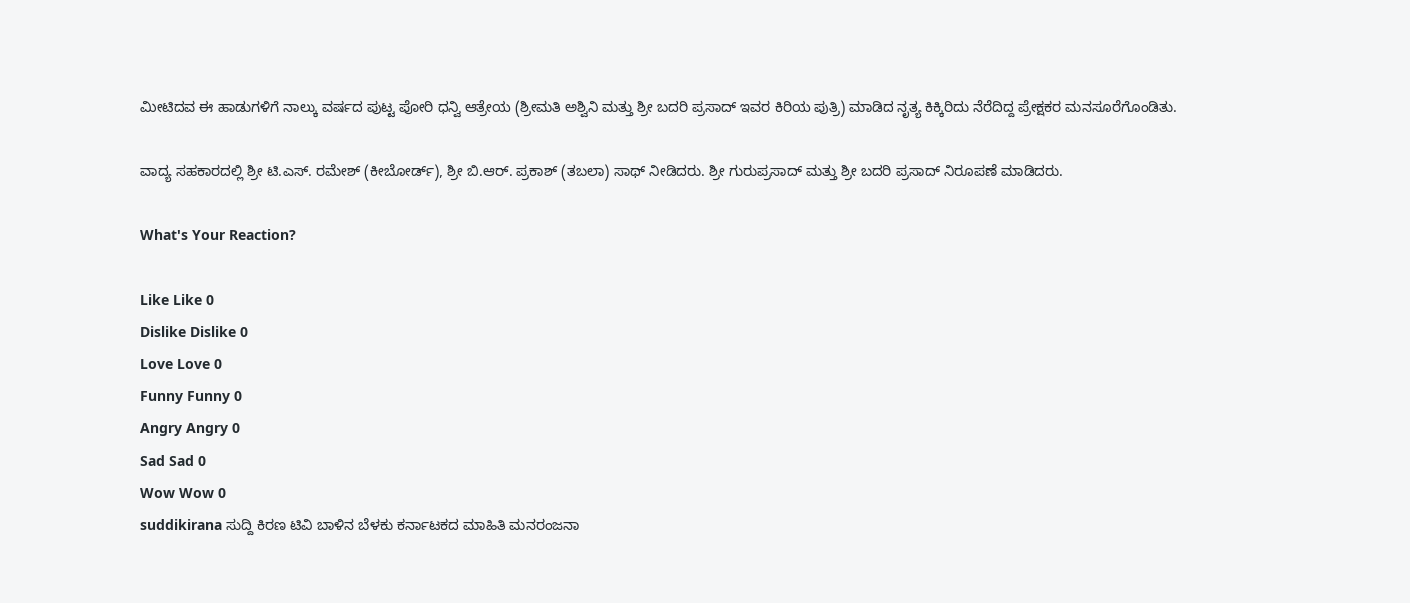ಮೀಟಿದವ ಈ ಹಾಡುಗಳಿಗೆ ನಾಲ್ಕು ವರ್ಷದ ಪುಟ್ಟ ಪೋರಿ ಧನ್ವಿ ಆತ್ರೇಯ (ಶ್ರೀಮತಿ ಅಶ್ವಿನಿ ಮತ್ತು ಶ್ರೀ ಬದರಿ ಪ್ರಸಾದ್ ಇವರ ಕಿರಿಯ ಪುತ್ರಿ) ಮಾಡಿದ ನೃತ್ಯ ಕಿಕ್ಕಿರಿದು ನೆರೆದಿದ್ದ ಪ್ರೇಕ್ಷಕರ ಮನಸೂರೆಗೊಂಡಿತು.

ವಾದ್ಯ ಸಹಕಾರದಲ್ಲಿ ಶ್ರೀ ಟಿ.ಎಸ್. ರಮೇಶ್ (ಕೀಬೋರ್ಡ್), ಶ್ರೀ ಬಿ.ಆರ್. ಪ್ರಕಾಶ್ (ತಬಲಾ) ಸಾಥ್ ನೀಡಿದರು. ಶ್ರೀ ಗುರುಪ್ರಸಾದ್ ಮತ್ತು ಶ್ರೀ ಬದರಿ ಪ್ರಸಾದ್ ನಿರೂಪಣೆ ಮಾಡಿದರು.

What's Your Reaction?

Like Like 0
Dislike Dislike 0
Love Love 0
Funny Funny 0
Angry Angry 0
Sad Sad 0
Wow Wow 0
suddikirana ಸುದ್ದಿ ಕಿರಣ ಟಿವಿ ಬಾಳಿನ ಬೆಳಕು ಕರ್ನಾಟಕದ ಮಾಹಿತಿ ಮನರಂಜನಾ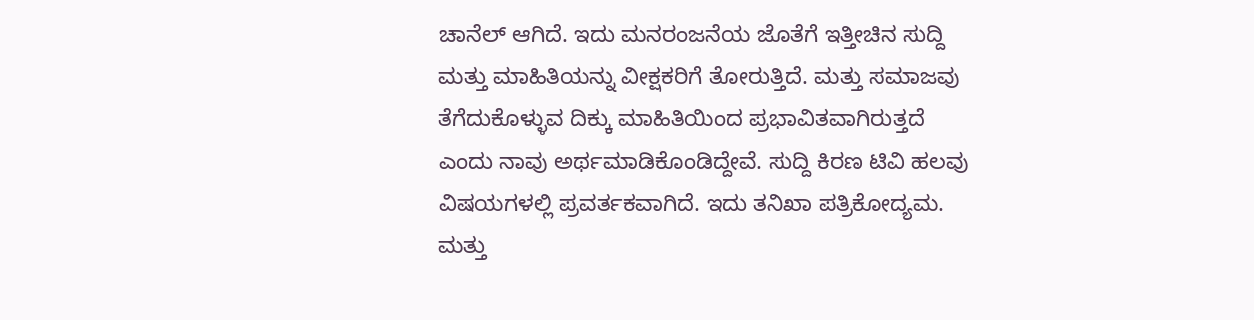ಚಾನೆಲ್ ಆಗಿದೆ. ಇದು ಮನರಂಜನೆಯ ಜೊತೆಗೆ ಇತ್ತೀಚಿನ ಸುದ್ದಿ ಮತ್ತು ಮಾಹಿತಿಯನ್ನು ವೀಕ್ಷಕರಿಗೆ ತೋರುತ್ತಿದೆ. ಮತ್ತು ಸಮಾಜವು ತೆಗೆದುಕೊಳ್ಳುವ ದಿಕ್ಕು ಮಾಹಿತಿಯಿಂದ ಪ್ರಭಾವಿತವಾಗಿರುತ್ತದೆ ಎಂದು ನಾವು ಅರ್ಥಮಾಡಿಕೊಂಡಿದ್ದೇವೆ. ಸುದ್ದಿ ಕಿರಣ ಟಿವಿ ಹಲವು ವಿಷಯಗಳಲ್ಲಿ ಪ್ರವರ್ತಕವಾಗಿದೆ. ಇದು ತನಿಖಾ ಪತ್ರಿಕೋದ್ಯಮ. ಮತ್ತು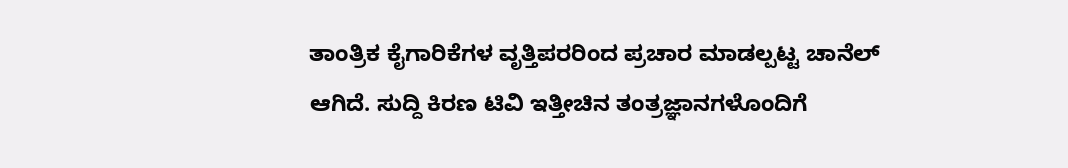ತಾಂತ್ರಿಕ ಕೈಗಾರಿಕೆಗಳ ವೃತ್ತಿಪರರಿಂದ ಪ್ರಚಾರ ಮಾಡಲ್ಪಟ್ಟ ಚಾನೆಲ್ ಆಗಿದೆ. ಸುದ್ದಿ ಕಿರಣ ಟಿವಿ ಇತ್ತೀಚಿನ ತಂತ್ರಜ್ಞಾನಗಳೊಂದಿಗೆ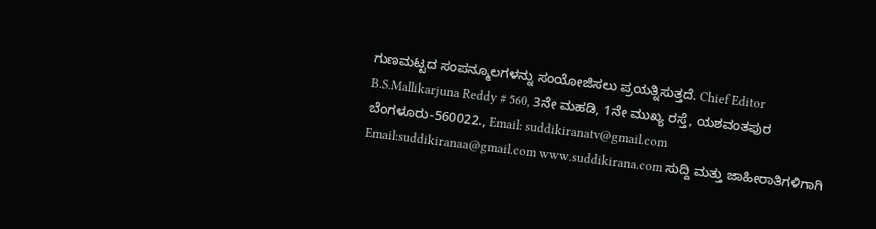ಗುಣಮಟ್ಟದ ಸಂಪನ್ಮೂಲಗಳನ್ನು ಸಂಯೋಜಿಸಲು ಪ್ರಯತ್ನಿಸುತ್ತದೆ. Chief Editor B.S.Mallikarjuna Reddy # 560, 3ನೇ ಮಹಡಿ, 1ನೇ ಮುಖ್ಯ ರಸ್ತೆ, ಯಶವಂತಪುರ ಬೆಂಗಳೂರು-560022., Email: suddikiranatv@gmail.com Email:suddikiranaa@gmail.com www.suddikirana.com ಸುದ್ದಿ ಮತ್ತು ಜಾಹೀರಾತಿಗಳಿಗಾಗಿ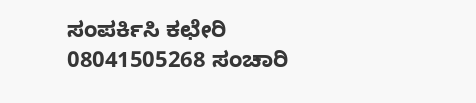ಸಂಪರ್ಕಿಸಿ ಕಛೇರಿ 08041505268 ಸಂಚಾರಿ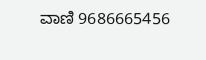ವಾಣಿ 9686665456